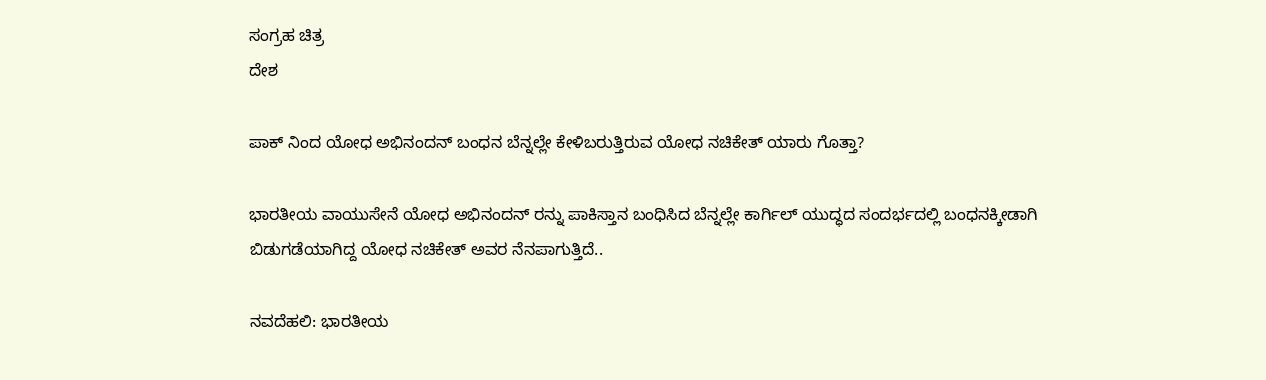ಸಂಗ್ರಹ ಚಿತ್ರ
ದೇಶ

ಪಾಕ್ ನಿಂದ ಯೋಧ ಅಭಿನಂದನ್ ಬಂಧನ ಬೆನ್ನಲ್ಲೇ ಕೇಳಿಬರುತ್ತಿರುವ ಯೋಧ ನಚಿಕೇತ್ ಯಾರು ಗೊತ್ತಾ?

ಭಾರತೀಯ ವಾಯುಸೇನೆ ಯೋಧ ಅಭಿನಂದನ್ ರನ್ನು ಪಾಕಿಸ್ತಾನ ಬಂಧಿಸಿದ ಬೆನ್ನಲ್ಲೇ ಕಾರ್ಗಿಲ್ ಯುದ್ಧದ ಸಂದರ್ಭದಲ್ಲಿ ಬಂಧನಕ್ಕೀಡಾಗಿ ಬಿಡುಗಡೆಯಾಗಿದ್ದ ಯೋಧ ನಚಿಕೇತ್ ಅವರ ನೆನಪಾಗುತ್ತಿದೆ..

ನವದೆಹಲಿ: ಭಾರತೀಯ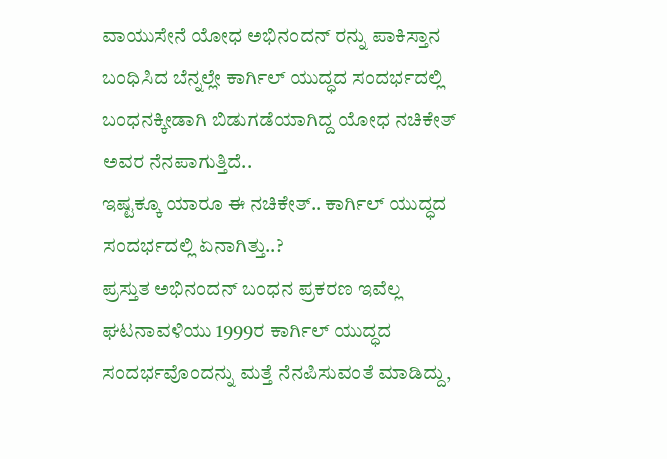ವಾಯುಸೇನೆ ಯೋಧ ಅಭಿನಂದನ್ ರನ್ನು ಪಾಕಿಸ್ತಾನ ಬಂಧಿಸಿದ ಬೆನ್ನಲ್ಲೇ ಕಾರ್ಗಿಲ್ ಯುದ್ಧದ ಸಂದರ್ಭದಲ್ಲಿ  ಬಂಧನಕ್ಕೀಡಾಗಿ ಬಿಡುಗಡೆಯಾಗಿದ್ದ ಯೋಧ ನಚಿಕೇತ್ ಅವರ ನೆನಪಾಗುತ್ತಿದೆ..
ಇಷ್ಟಕ್ಕೂ ಯಾರೂ ಈ ನಚಿಕೇತ್.. ಕಾರ್ಗಿಲ್ ಯುದ್ಧದ ಸಂದರ್ಭದಲ್ಲಿ ಏನಾಗಿತ್ತು..?
ಪ್ರಸ್ತುತ ಅಭಿನಂದನ್ ಬಂಧನ ಪ್ರಕರಣ ಇವೆಲ್ಲ ಘಟನಾವಳಿಯು 1999ರ ಕಾರ್ಗಿಲ್ ಯುದ್ಧದ ಸಂದರ್ಭವೊಂದನ್ನು ಮತ್ತೆ ನೆನಪಿಸುವಂತೆ ಮಾಡಿದ್ದು,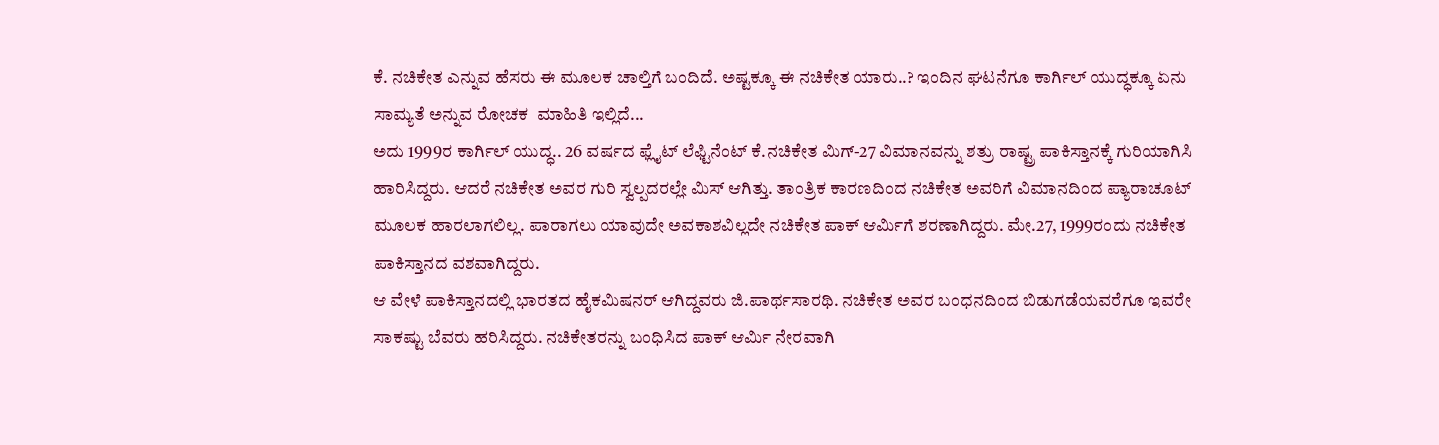ಕೆ. ನಚಿಕೇತ ಎನ್ನುವ ಹೆಸರು ಈ ಮೂಲಕ ಚಾಲ್ತಿಗೆ ಬಂದಿದೆ. ಅಷ್ಟಕ್ಕೂ ಈ ನಚಿಕೇತ ಯಾರು..? ಇಂದಿನ ಘಟನೆಗೂ ಕಾರ್ಗಿಲ್ ಯುದ್ಧಕ್ಕೂ ಏನು ಸಾಮ್ಯತೆ ಅನ್ನುವ ರೋಚಕ  ಮಾಹಿತಿ ಇಲ್ಲಿದೆ...
ಅದು 1999ರ ಕಾರ್ಗಿಲ್ ಯುದ್ಧ.. 26 ವರ್ಷದ ಫ್ಲೈಟ್ ಲೆಫ್ಟಿನೆಂಟ್ ಕೆ.ನಚಿಕೇತ ಮಿಗ್-27 ವಿಮಾನವನ್ನು ಶತ್ರು ರಾಷ್ಟ್ರ ಪಾಕಿಸ್ತಾನಕ್ಕೆ ಗುರಿಯಾಗಿಸಿ ಹಾರಿಸಿದ್ದರು. ಆದರೆ ನಚಿಕೇತ ಅವರ ಗುರಿ ಸ್ವಲ್ಪದರಲ್ಲೇ ಮಿಸ್ ಆಗಿತ್ತು. ತಾಂತ್ರಿಕ ಕಾರಣದಿಂದ ನಚಿಕೇತ ಅವರಿಗೆ ವಿಮಾನದಿಂದ ಪ್ಯಾರಾಚೂಟ್ ಮೂಲಕ ಹಾರಲಾಗಲಿಲ್ಲ. ಪಾರಾಗಲು ಯಾವುದೇ ಅವಕಾಶವಿಲ್ಲದೇ ನಚಿಕೇತ ಪಾಕ್ ಆರ್ಮಿಗೆ ಶರಣಾಗಿದ್ದರು. ಮೇ.27, 1999ರಂದು ನಚಿಕೇತ ಪಾಕಿಸ್ತಾನದ ವಶವಾಗಿದ್ದರು.
ಆ ವೇಳೆ ಪಾಕಿಸ್ತಾನದಲ್ಲಿ ಭಾರತದ ಹೈಕಮಿಷನರ್ ಆಗಿದ್ದವರು ಜಿ.ಪಾರ್ಥಸಾರಥಿ. ನಚಿಕೇತ ಅವರ ಬಂಧನದಿಂದ ಬಿಡುಗಡೆಯವರೆಗೂ ಇವರೇ ಸಾಕಷ್ಟು ಬೆವರು ಹರಿಸಿದ್ದರು. ನಚಿಕೇತರನ್ನು ಬಂಧಿಸಿದ ಪಾಕ್ ಆರ್ಮಿ ನೇರವಾಗಿ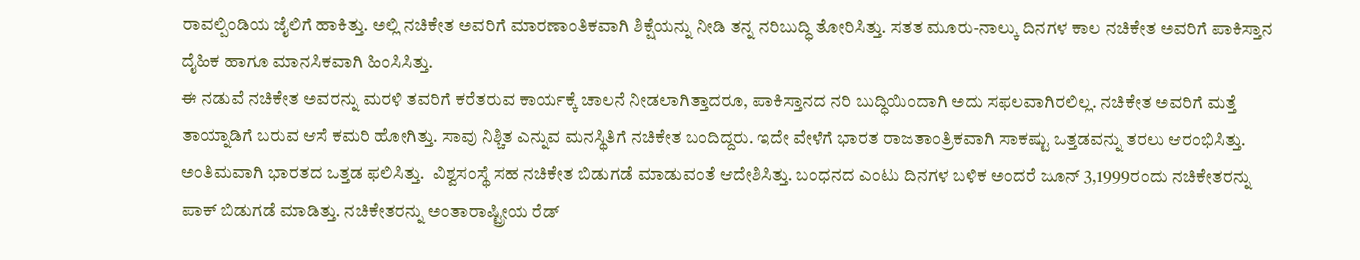ರಾವಲ್ಪಿಂಡಿಯ ಜೈಲಿಗೆ ಹಾಕಿತ್ತು. ಅಲ್ಲಿ ನಚಿಕೇತ ಅವರಿಗೆ ಮಾರಣಾಂತಿಕವಾಗಿ ಶಿಕ್ಷೆಯನ್ನು ನೀಡಿ ತನ್ನ ನರಿಬುದ್ಧಿ ತೋರಿಸಿತ್ತು. ಸತತ ಮೂರು-ನಾಲ್ಕು ದಿನಗಳ ಕಾಲ ನಚಿಕೇತ ಅವರಿಗೆ ಪಾಕಿಸ್ತಾನ ದೈಹಿಕ ಹಾಗೂ ಮಾನಸಿಕವಾಗಿ ಹಿಂಸಿಸಿತ್ತು.
ಈ ನಡುವೆ ನಚಿಕೇತ ಅವರನ್ನು ಮರಳಿ ತವರಿಗೆ ಕರೆತರುವ ಕಾರ್ಯಕ್ಕೆ ಚಾಲನೆ ನೀಡಲಾಗಿತ್ತಾದರೂ, ಪಾಕಿಸ್ತಾನದ ನರಿ ಬುದ್ಧಿಯಿಂದಾಗಿ ಅದು ಸಫಲವಾಗಿರಲಿಲ್ಲ. ನಚಿಕೇತ ಅವರಿಗೆ ಮತ್ತೆ ತಾಯ್ನಾಡಿಗೆ ಬರುವ ಆಸೆ ಕಮರಿ ಹೋಗಿತ್ತು. ಸಾವು ನಿಶ್ಚಿತ ಎನ್ನುವ ಮನಸ್ಥಿತಿಗೆ ನಚಿಕೇತ ಬಂದಿದ್ದರು. ಇದೇ ವೇಳೆಗೆ ಭಾರತ ರಾಜತಾಂತ್ರಿಕವಾಗಿ ಸಾಕಷ್ಟು ಒತ್ತಡವನ್ನು ತರಲು ಆರಂಭಿಸಿತ್ತು.
ಅಂತಿಮವಾಗಿ ಭಾರತದ ಒತ್ತಡ ಫಲಿಸಿತ್ತು.  ವಿಶ್ವಸಂಸ್ಥೆ ಸಹ ನಚಿಕೇತ ಬಿಡುಗಡೆ ಮಾಡುವಂತೆ ಆದೇಶಿಸಿತ್ತು. ಬಂಧನದ ಎಂಟು ದಿನಗಳ ಬಳಿಕ ಅಂದರೆ ಜೂನ್ 3,1999ರಂದು ನಚಿಕೇತರನ್ನು ಪಾಕ್ ಬಿಡುಗಡೆ ಮಾಡಿತ್ತು. ನಚಿಕೇತರನ್ನು ಅಂತಾರಾಷ್ಟ್ರೀಯ ರೆಡ್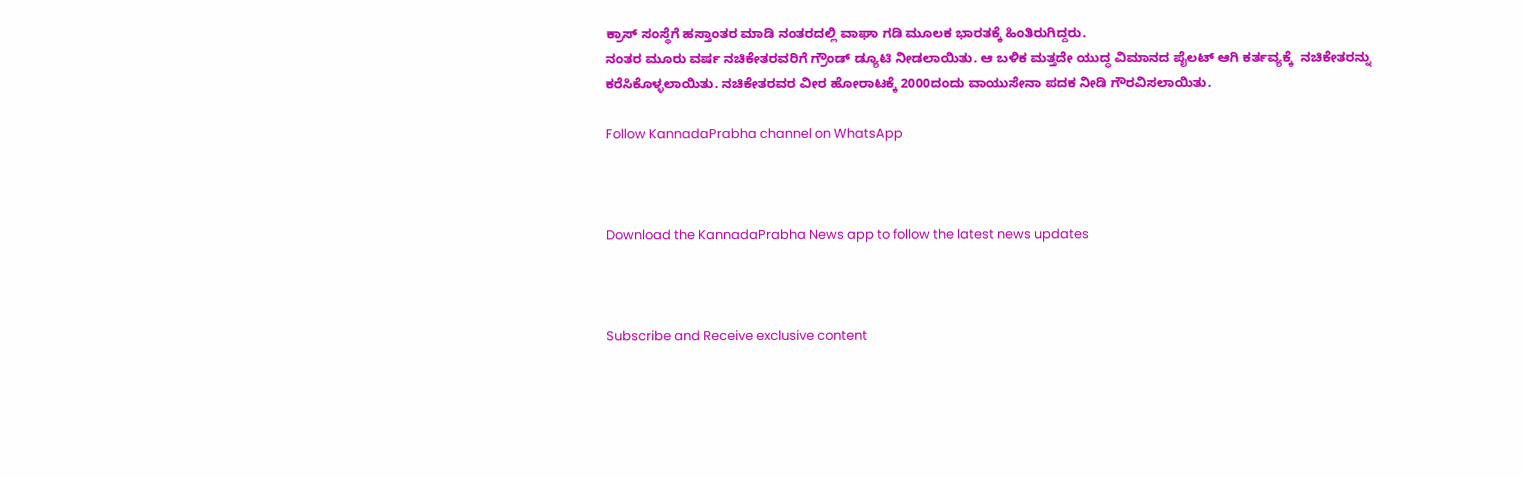ಕ್ರಾಸ್ ಸಂಸ್ಥೆಗೆ ಹಸ್ತಾಂತರ ಮಾಡಿ ನಂತರದಲ್ಲಿ ವಾಘಾ ಗಡಿ ಮೂಲಕ ಭಾರತಕ್ಕೆ ಹಿಂತಿರುಗಿದ್ದರು.
ನಂತರ ಮೂರು ವರ್ಷ ನಚಿಕೇತರವರಿಗೆ ಗ್ರೌಂಡ್ ಡ್ಯೂಟಿ ನೀಡಲಾಯಿತು. ಆ ಬಳಿಕ ಮತ್ತದೇ ಯುದ್ಧ ವಿಮಾನದ ಪೈಲಟ್ ಆಗಿ ಕರ್ತವ್ಯಕ್ಕೆ  ನಚಿಕೇತರನ್ನು ಕರೆಸಿಕೊಳ್ಳಲಾಯಿತು. ನಚಿಕೇತರವರ ವೀರ ಹೋರಾಟಕ್ಕೆ 2000ದಂದು ವಾಯುಸೇನಾ ಪದಕ ನೀಡಿ ಗೌರವಿಸಲಾಯಿತು.

Follow KannadaPrabha channel on WhatsApp



Download the KannadaPrabha News app to follow the latest news updates



Subscribe and Receive exclusive content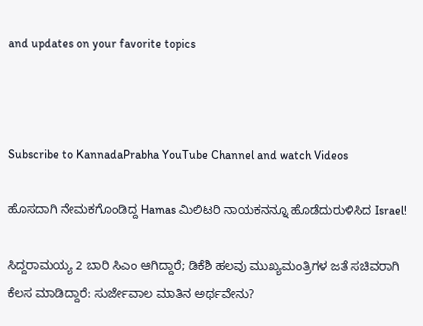and updates on your favorite topics



Subscribe to KannadaPrabha YouTube Channel and watch Videos

ಹೊಸದಾಗಿ ನೇಮಕಗೊಂಡಿದ್ದ Hamas ಮಿಲಿಟರಿ ನಾಯಕನನ್ನೂ ಹೊಡೆದುರುಳಿಸಿದ Israel!

ಸಿದ್ದರಾಮಯ್ಯ 2 ಬಾರಿ ಸಿಎಂ ಆಗಿದ್ದಾರೆ; ಡಿಕೆಶಿ ಹಲವು ಮುಖ್ಯಮಂತ್ರಿಗಳ ಜತೆ ಸಚಿವರಾಗಿ ಕೆಲಸ ಮಾಡಿದ್ದಾರೆ: ಸುರ್ಜೇವಾಲ ಮಾತಿನ ಅರ್ಥವೇನು?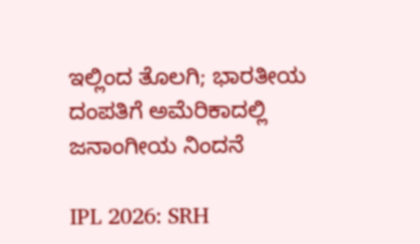ಇಲ್ಲಿಂದ ತೊಲಗಿ; ಭಾರತೀಯ ದಂಪತಿಗೆ ಅಮೆರಿಕಾದಲ್ಲಿ ಜನಾಂಗೀಯ ನಿಂದನೆ

IPL 2026: SRH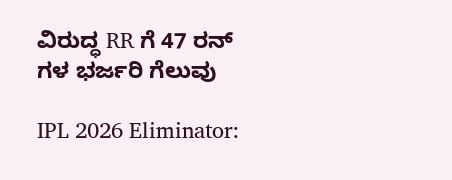ವಿರುದ್ಧ RR ಗೆ 47 ರನ್ ಗಳ ಭರ್ಜರಿ ಗೆಲುವು

IPL 2026 Eliminator: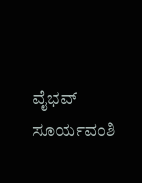ವೈಭವ್ ಸೂರ್ಯವಂಶಿ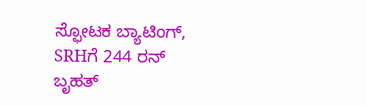ಸ್ಫೋಟಕ ಬ್ಯಾಟಿಂಗ್, SRHಗೆ 244 ರನ್ ಬೃಹತ್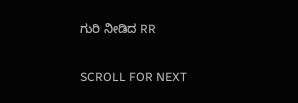ಗುರಿ ನೀಡಿದ RR

SCROLL FOR NEXT